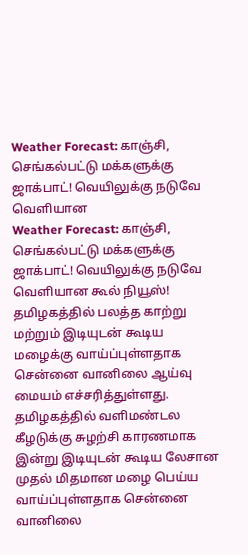Weather Forecast: காஞ்சி, செங்கல்பட்டு மக்களுக்கு ஜாக்பாட்! வெயிலுக்கு நடுவே வெளியான
Weather Forecast: காஞ்சி, செங்கல்பட்டு மக்களுக்கு ஜாக்பாட்! வெயிலுக்கு நடுவே வெளியான கூல் நியூஸ்!
தமிழகத்தில் பலத்த காற்று மற்றும் இடியுடன் கூடிய மழைக்கு வாய்ப்புள்ளதாக சென்னை வானிலை ஆய்வு மையம் எச்சரித்துள்ளது.
தமிழகத்தில் வளிமண்டல கீழடுக்கு சுழற்சி காரணமாக இன்று இடியுடன் கூடிய லேசான முதல் மிதமான மழை பெய்ய வாய்ப்புள்ளதாக சென்னை வானிலை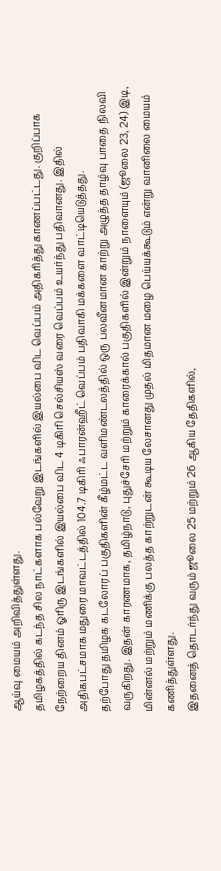ஆய்வு மையம் அறிவித்துள்ளது.
தமிழகத்தில் கடந்த சில நாட்களாக பல்வேறு இடங்களில் இயல்பை விட வெப்பம் அதிகரித்து காணப்பட்டது. குறிப்பாக நேற்றைய தினம் ஓரிரு இடங்களில் இயல்பை விட 4 டிகிரி செல்சியஸ் வரை வெப்பம் உயர்ந்து பதிவானது. இதில் அதிகபட்சமாக மதுரை மாவட்டத்தில் 104.7 டிகிரி ஃபாரன்ஹீட் வெப்பம் பதிவாகி மக்களை வாட்டியெடுத்தது.
தற்போது தமிழக கடலோரப் பகுதிகளின் கீழ்மட்ட வளிமண்டலத்தில் ஒரு பலவீனமான காற்று அழுத்த தாழ்வு பாதை நிலவி வருகிறது. இதன் காரணமாக, தமிழ்நாடு, புதுச்சேரி மற்றும் காரைக்கால் பகுதிகளில் இன்றும் நாளையும் (ஜூலை 23, 24) இடி, மின்னல் மற்றும் மணிக்கு பலத்த காற்றுடன் கூடிய லேசானது முதல் மிதமான மழை பெய்யக்கூடும் என்று வானிலை மையம் கணித்துள்ளது.
இதனைத் தொடர்ந்து வரும் ஜூலை 25 மற்றும் 26 ஆகிய தேதிகளில்,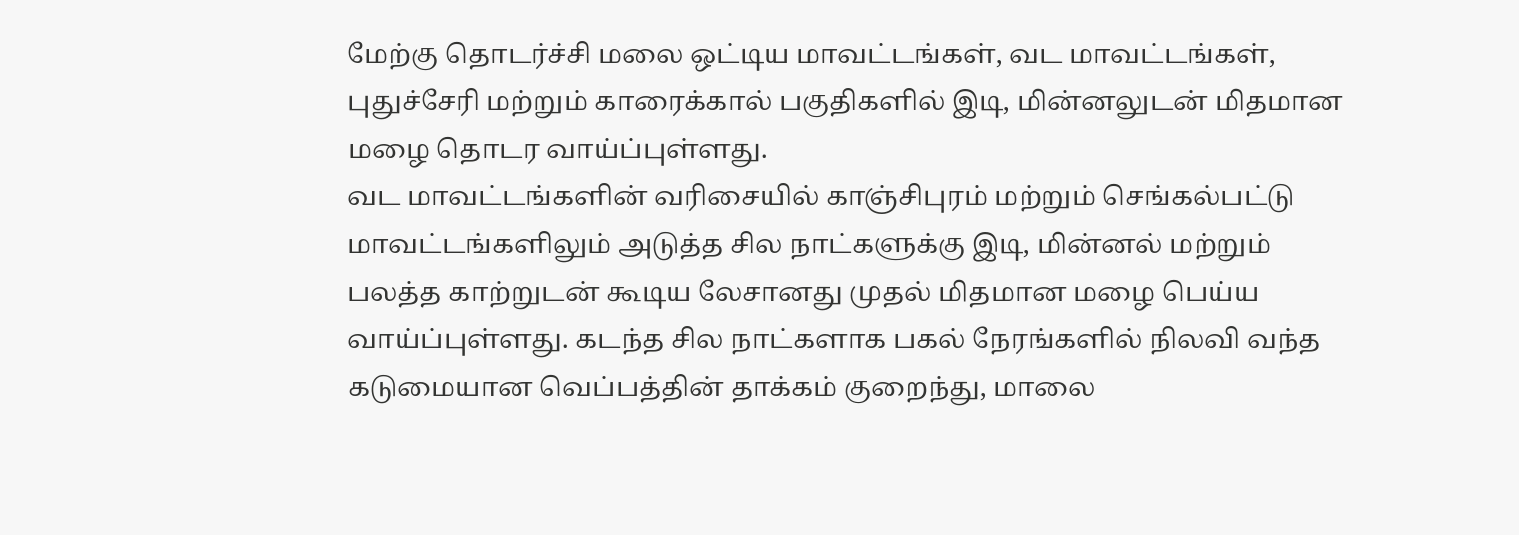மேற்கு தொடர்ச்சி மலை ஒட்டிய மாவட்டங்கள், வட மாவட்டங்கள், புதுச்சேரி மற்றும் காரைக்கால் பகுதிகளில் இடி, மின்னலுடன் மிதமான மழை தொடர வாய்ப்புள்ளது.
வட மாவட்டங்களின் வரிசையில் காஞ்சிபுரம் மற்றும் செங்கல்பட்டு மாவட்டங்களிலும் அடுத்த சில நாட்களுக்கு இடி, மின்னல் மற்றும் பலத்த காற்றுடன் கூடிய லேசானது முதல் மிதமான மழை பெய்ய வாய்ப்புள்ளது. கடந்த சில நாட்களாக பகல் நேரங்களில் நிலவி வந்த கடுமையான வெப்பத்தின் தாக்கம் குறைந்து, மாலை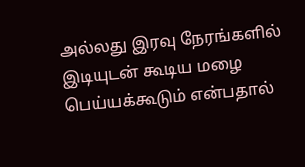அல்லது இரவு நேரங்களில் இடியுடன் கூடிய மழை பெய்யக்கூடும் என்பதால்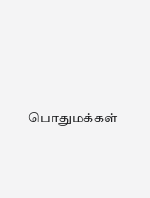பொதுமக்கள்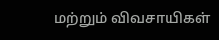மற்றும் விவசாயிகள்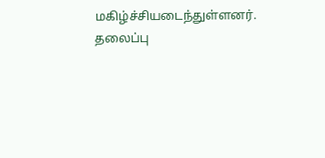மகிழ்ச்சியடைந்துள்ளனர்.
தலைப்பு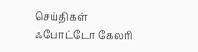செய்திகள்
ஃபோட்டோ கேலரி